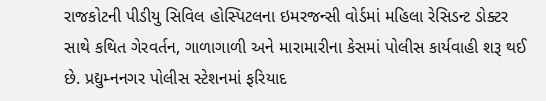રાજકોટની પીડીયુ સિવિલ હોસ્પિટલના ઇમરજન્સી વોર્ડમાં મહિલા રેસિડન્ટ ડોક્ટર સાથે કથિત ગેરવર્તન, ગાળાગાળી અને મારામારીના કેસમાં પોલીસ કાર્યવાહી શરૂ થઈ છે. પ્રદ્યુમ્નનગર પોલીસ સ્ટેશનમાં ફરિયાદ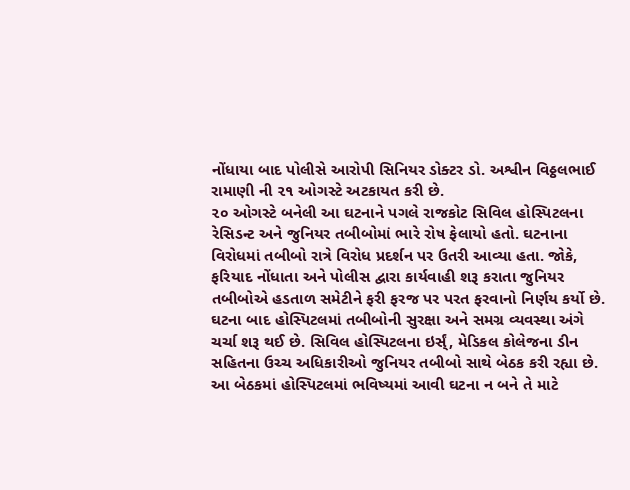નોંધાયા બાદ પોલીસે આરોપી સિનિયર ડોક્ટર ડો. અશ્વીન વિઠ્ઠલભાઈ રામાણી ની ૨૧ ઓગસ્ટે અટકાયત કરી છે.
૨૦ ઓગસ્ટે બનેલી આ ઘટનાને પગલે રાજકોટ સિવિલ હોસ્પિટલના રેસિડન્ટ અને જુનિયર તબીબોમાં ભારે રોષ ફેલાયો હતો. ઘટનાના વિરોધમાં તબીબો રાત્રે વિરોધ પ્રદર્શન પર ઉતરી આવ્યા હતા. જોકે, ફરિયાદ નોંધાતા અને પોલીસ દ્વારા કાર્યવાહી શરૂ કરાતા જુનિયર તબીબોએ હડતાળ સમેટીને ફરી ફરજ પર પરત ફરવાનો નિર્ણય કર્યો છે.
ઘટના બાદ હોસ્પિટલમાં તબીબોની સુરક્ષા અને સમગ્ર વ્યવસ્થા અંગે ચર્ચા શરૂ થઈ છે. સિવિલ હોસ્પિટલના ઇર્સ્ં, મેડિકલ કોલેજના ડીન સહિતના ઉચ્ચ અધિકારીઓ જુનિયર તબીબો સાથે બેઠક કરી રહ્યા છે. આ બેઠકમાં હોસ્પિટલમાં ભવિષ્યમાં આવી ઘટના ન બને તે માટે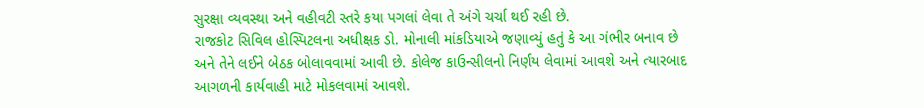સુરક્ષા વ્યવસ્થા અને વહીવટી સ્તરે કયા પગલાં લેવા તે અંગે ચર્ચા થઈ રહી છે.
રાજકોટ સિવિલ હોસ્પિટલના અધીક્ષક ડો. મોનાલી માંકડિયાએ જણાવ્યું હતું કે આ ગંભીર બનાવ છે અને તેને લઈને બેઠક બોલાવવામાં આવી છે. કોલેજ કાઉન્સીલનો નિર્ણય લેવામાં આવશે અને ત્યારબાદ આગળની કાર્યવાહી માટે મોકલવામાં આવશે.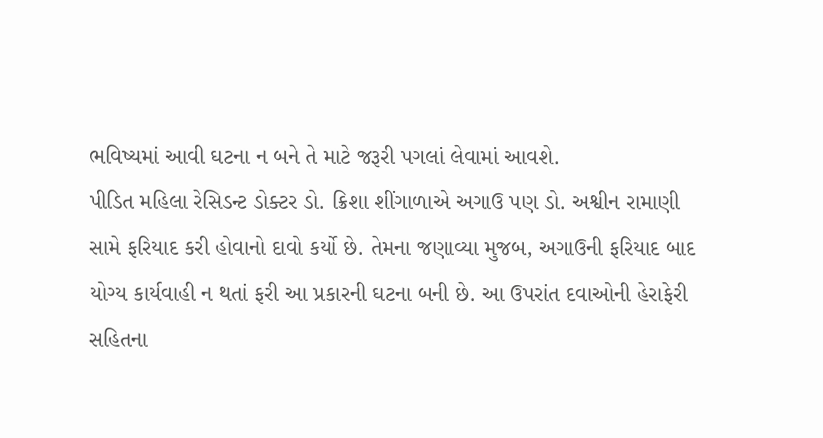ભવિષ્યમાં આવી ઘટના ન બને તે માટે જરૂરી પગલાં લેવામાં આવશે.
પીડિત મહિલા રેસિડન્ટ ડોક્ટર ડો. ક્રિશા શીંગાળાએ અગાઉ પણ ડો. અશ્વીન રામાણી સામે ફરિયાદ કરી હોવાનો દાવો કર્યો છે. તેમના જણાવ્યા મુજબ, અગાઉની ફરિયાદ બાદ યોગ્ય કાર્યવાહી ન થતાં ફરી આ પ્રકારની ઘટના બની છે. આ ઉપરાંત દવાઓની હેરાફેરી સહિતના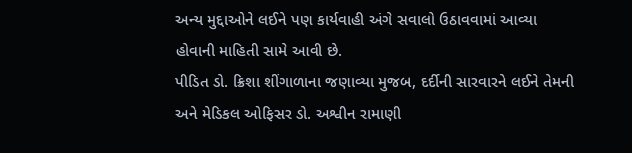અન્ય મુદ્દાઓને લઈને પણ કાર્યવાહી અંગે સવાલો ઉઠાવવામાં આવ્યા હોવાની માહિતી સામે આવી છે.
પીડિત ડો. ક્રિશા શીંગાળાના જણાવ્યા મુજબ, દર્દીની સારવારને લઈને તેમની અને મેડિકલ ઓફિસર ડો. અશ્વીન રામાણી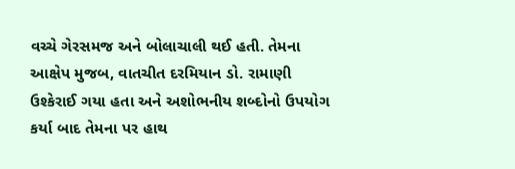વચ્ચે ગેરસમજ અને બોલાચાલી થઈ હતી. તેમના આક્ષેપ મુજબ, વાતચીત દરમિયાન ડો. રામાણી ઉશ્કેરાઈ ગયા હતા અને અશોભનીય શબ્દોનો ઉપયોગ કર્યા બાદ તેમના પર હાથ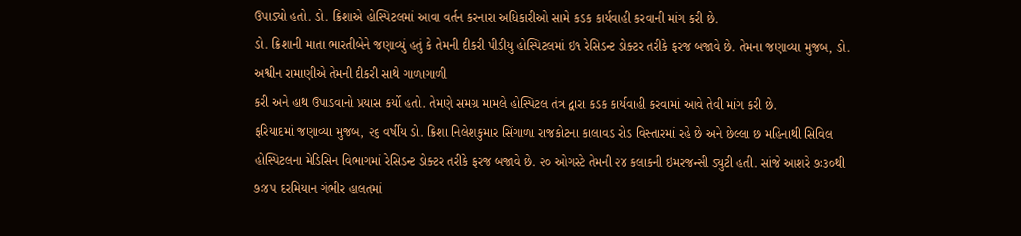ઉપાડ્યો હતો. ડો. ક્રિશાએ હોસ્પિટલમાં આવા વર્તન કરનારા અધિકારીઓ સામે કડક કાર્યવાહી કરવાની માંગ કરી છે.
ડો. ક્રિશાની માતા ભારતીબેને જણાવ્યું હતું કે તેમની દીકરી પીડીયુ હોસ્પિટલમાં ઇ૧ રેસિડન્ટ ડોક્ટર તરીકે ફરજ બજાવે છે. તેમના જણાવ્યા મુજબ, ડો. અશ્વીન રામાણીએ તેમની દીકરી સાથે ગાળાગાળી
કરી અને હાથ ઉપાડવાનો પ્રયાસ કર્યો હતો. તેમણે સમગ્ર મામલે હોસ્પિટલ તંત્ર દ્વારા કડક કાર્યવાહી કરવામાં આવે તેવી માંગ કરી છે.
ફરિયાદમાં જણાવ્યા મુજબ, ૨૬ વર્ષીય ડો. ક્રિશા નિલેશકુમાર સિંગાળા રાજકોટના કાલાવડ રોડ વિસ્તારમાં રહે છે અને છેલ્લા છ મહિનાથી સિવિલ હોસ્પિટલના મેડિસિન વિભાગમાં રેસિડન્ટ ડોક્ટર તરીકે ફરજ બજાવે છે. ૨૦ ઓગસ્ટે તેમની ૨૪ કલાકની ઇમરજન્સી ડ્યુટી હતી. સાંજે આશરે ૭ઃ૩૦થી ૭ઃ૪૫ દરમિયાન ગંભીર હાલતમાં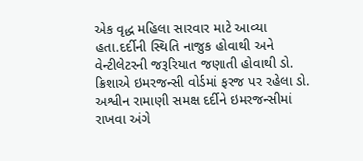એક વૃદ્ધ મહિલા સારવાર માટે આવ્યા હતા.દર્દીની સ્થિતિ નાજુક હોવાથી અને વેન્ટીલેટરની જરૂરિયાત જણાતી હોવાથી ડો. ક્રિશાએ ઇમરજન્સી વોર્ડમાં ફરજ પર રહેલા ડો. અશ્વીન રામાણી સમક્ષ દર્દીને ઇમરજન્સીમાં રાખવા અંગે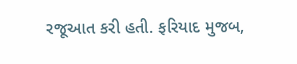રજૂઆત કરી હતી. ફરિયાદ મુજબ,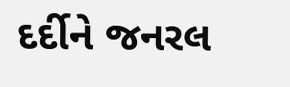દર્દીને જનરલ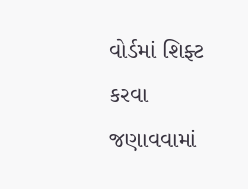વોર્ડમાં શિફ્ટ કરવા જણાવવામાં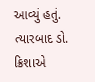આવ્યું હતું. ત્યારબાદ ડો. ક્રિશાએ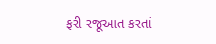ફરી રજૂઆત કરતાં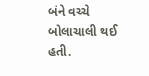બંને વચ્ચે બોલાચાલી થઈ હતી.